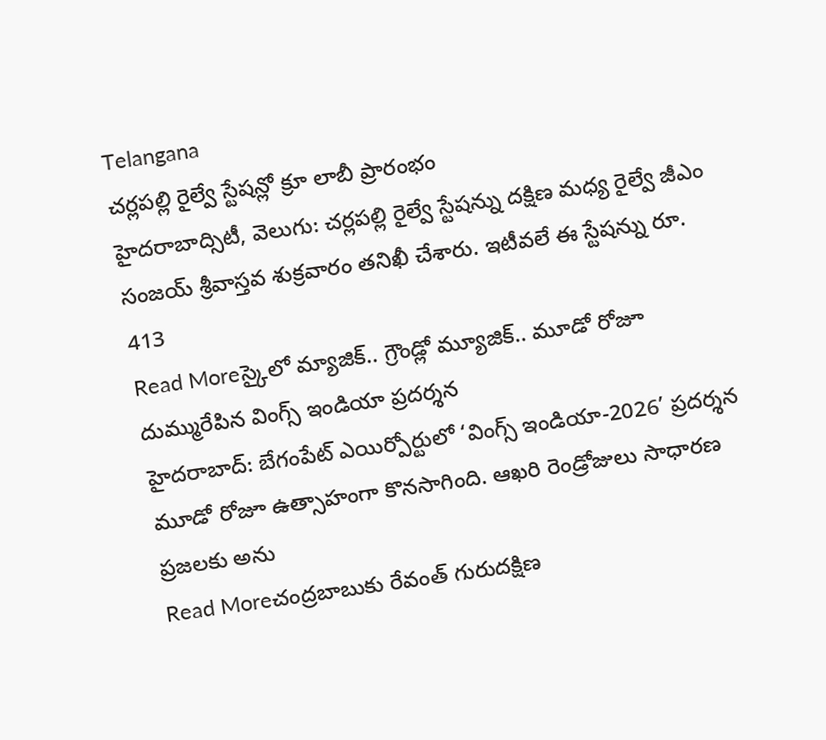Telangana
చర్లపల్లి రైల్వే స్టేషన్లో క్రూ లాబీ ప్రారంభం
హైదరాబాద్సిటీ, వెలుగు: చర్లపల్లి రైల్వే స్టేషన్ను దక్షిణ మధ్య రైల్వే జీఎం సంజయ్ శ్రీవాస్తవ శుక్రవారం తనిఖీ చేశారు. ఇటీవలే ఈ స్టేషన్ను రూ. 413
Read Moreస్కైలో మ్యాజిక్.. గ్రౌండ్లో మ్యూజిక్.. మూడో రోజూ దుమ్మురేపిన వింగ్స్ ఇండియా ప్రదర్శన
హైదరాబాద్: బేగంపేట్ ఎయిర్పోర్టులో ‘వింగ్స్ ఇండియా-2026’ ప్రదర్శన మూడో రోజూ ఉత్సాహంగా కొనసాగింది. ఆఖరి రెండ్రోజులు సాధారణ ప్రజలకు అను
Read Moreచంద్రబాబుకు రేవంత్ గురుదక్షిణ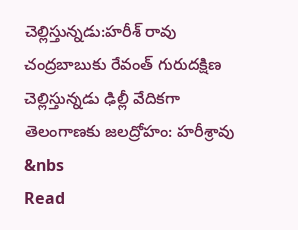చెల్లిస్తున్నడు:హరీశ్ రావు
చంద్రబాబుకు రేవంత్ గురుదక్షిణ చెల్లిస్తున్నడు ఢిల్లీ వేదికగా తెలంగాణకు జలద్రోహం: హరీశ్రావు &nbs
Read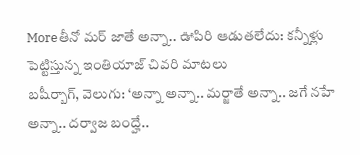Moreతీనో మర్ జాతే అన్నా.. ఊపిరి ఆడుతలేదు: కన్నీళ్లు పెట్టిస్తున్న ఇంతియాజ్ చివరి మాటలు
బషీర్బాగ్, వెలుగు: ‘అన్నా అన్నా.. మర్జాతే అన్నా.. జగే నహే అన్నా.. దర్వాజ బంద్హే..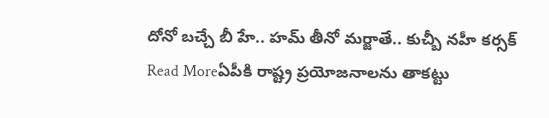దోనో బచ్చే బీ హే.. హమ్ తీనో మర్జాతే.. కుచ్బీ నహీ కర్సక్
Read Moreఏపీకి రాష్ట్ర ప్రయోజనాలను తాకట్టు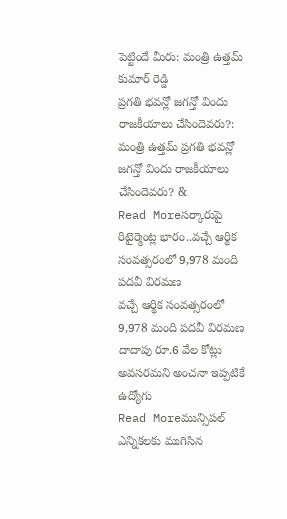పెట్టిందే మీరు: మంత్రి ఉత్తమ్ కుమార్ రెడ్డి
ప్రగతి భవన్లో జగన్తో విందు రాజకీయాలు చేసిందెవరు?: మంత్రి ఉత్తమ్ ప్రగతి భవన్లో జగన్తో విందు రాజకీయాలు చేసిందెవరు? &
Read Moreసర్కారుపై రిటైర్మెంట్ల భారం..వచ్చే ఆర్థిక సంవత్సరంలో 9,978 మంది పదవీ విరమణ
వచ్చే ఆర్థిక సంవత్సరంలో 9,978 మంది పదవీ విరమణ దాదాపు రూ.6 వేల కోట్లు అవసరమని అంచనా ఇప్పటికే ఉద్యోగు
Read Moreమున్సిపల్ ఎన్నికలకు ముగిసిన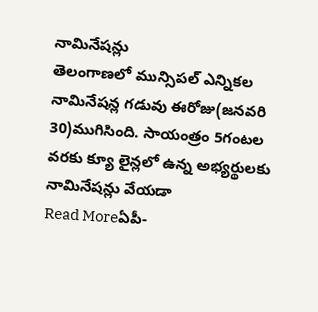నామినేషన్లు
తెలంగాణలో మున్సిపల్ ఎన్నికల నామినేషన్ల గడువు ఈరోజు(జనవరి 30)ముగిసింది. సాయంత్రం 5గంటల వరకు క్యూ లైన్లలో ఉన్న అభ్యర్థులకు నామినేషన్లు వేయడా
Read Moreఏపీ-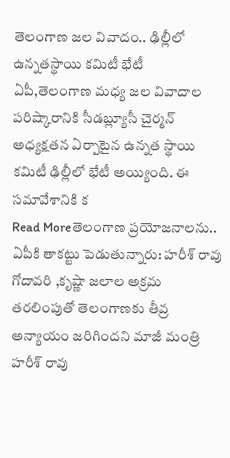తెలంగాణ జల వివాదం.. ఢిల్లీలో ఉన్నతస్థాయి కమిటీ భేటీ
ఏపీ,తెలంగాణ మధ్య జల వివాదాల పరిష్కారానికి సీడబ్ల్యూసీ చైర్మన్ అధ్యక్షతన ఏర్పాటైన ఉన్నత స్థాయి కమిటీ ఢిల్లీలో భేటీ అయ్యింది. ఈ సమావేశానికి క
Read Moreతెలంగాణ ప్రయోజనాలను.. ఏపీకి తాకట్టు పెడుతున్నారు: హరీశ్ రావు
గోదావరి ,కృష్ణా జలాల అక్రమ తరలింపుతో తెలంగాణకు తీవ్ర అన్యాయం జరిగిందని మాజీ మంత్రి హరీశ్ రావు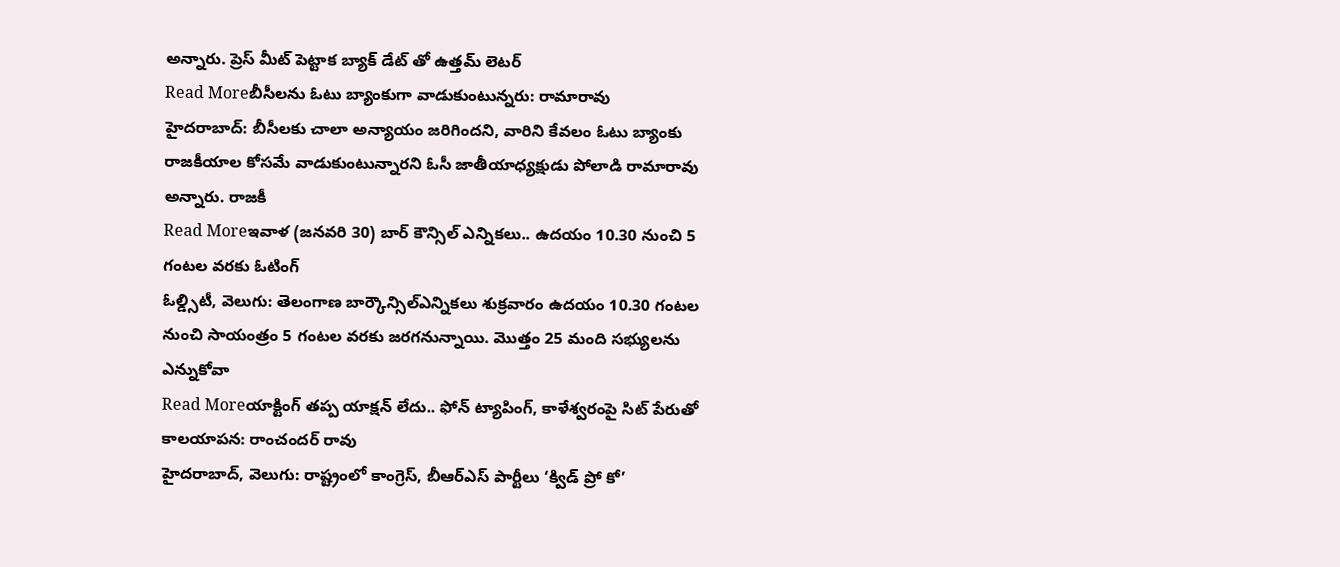అన్నారు. ప్రెస్ మీట్ పెట్టాక బ్యాక్ డేట్ తో ఉత్తమ్ లెటర్
Read Moreబీసీలను ఓటు బ్యాంకుగా వాడుకుంటున్నరు: రామారావు
హైదరాబాద్: బీసీలకు చాలా అన్యాయం జరిగిందని, వారిని కేవలం ఓటు బ్యాంకు రాజకీయాల కోసమే వాడుకుంటున్నారని ఓసీ జాతీయాధ్యక్షుడు పోలాడి రామారావు అన్నారు. రాజకీ
Read Moreఇవాళ (జనవరి 30) బార్ కౌన్సిల్ ఎన్నికలు.. ఉదయం 10.30 నుంచి 5 గంటల వరకు ఓటింగ్
ఓల్డ్సిటీ, వెలుగు: తెలంగాణ బార్కౌన్సిల్ఎన్నికలు శుక్రవారం ఉదయం 10.30 గంటల నుంచి సాయంత్రం 5 గంటల వరకు జరగనున్నాయి. మొత్తం 25 మంది సభ్యులను ఎన్నుకోవా
Read Moreయాక్టింగ్ తప్ప యాక్షన్ లేదు.. ఫోన్ ట్యాపింగ్, కాళేశ్వరంపై సిట్ పేరుతో కాలయాపన: రాంచందర్ రావు
హైదరాబాద్, వెలుగు: రాష్ట్రంలో కాంగ్రెస్, బీఆర్ఎస్ పార్టీలు ‘క్విడ్ ప్రో కో’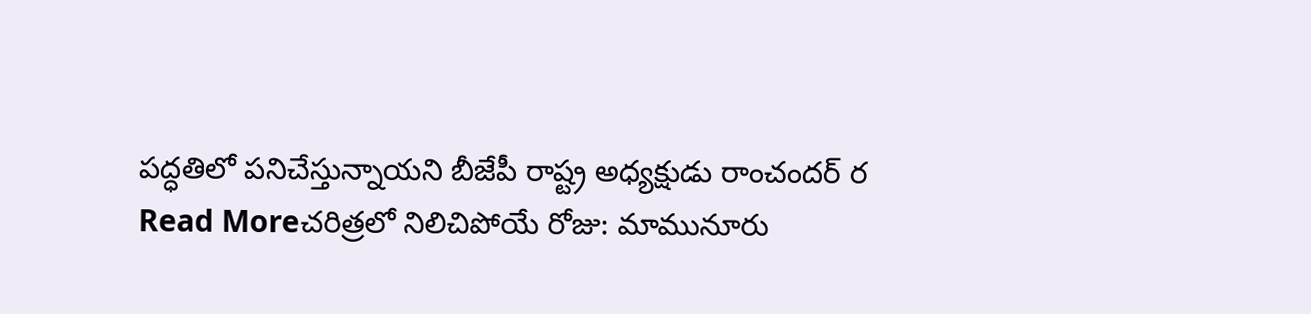పద్ధతిలో పనిచేస్తున్నాయని బీజేపీ రాష్ట్ర అధ్యక్షుడు రాంచందర్ ర
Read Moreచరిత్రలో నిలిచిపోయే రోజు: మామునూరు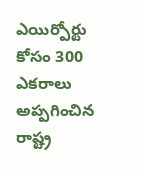ఎయిర్పోర్టు కోసం 300 ఎకరాలు అప్పగించిన రాష్ట్ర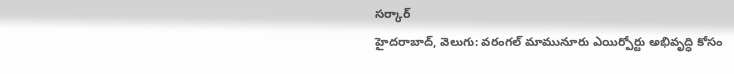సర్కార్
హైదరాబాద్, వెలుగు: వరంగల్ మామునూరు ఎయిర్పోర్టు అభివృద్ధి కోసం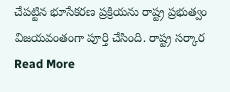చేపట్టిన భూసేకరణ ప్రక్రియను రాష్ట్ర ప్రభుత్వం విజయవంతంగా పూర్తి చేసింది. రాష్ట్ర సర్కార
Read More